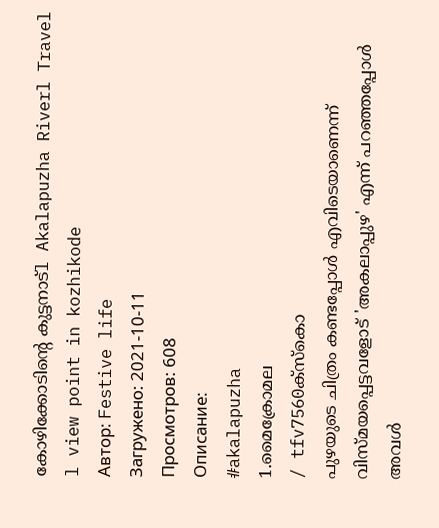കോഴിക്കോടിന്റെ കുട്ടനാട്l Akalapuzha Riverl Travel l view point in kozhikode
Автор: Festive life
Загружено: 2021-10-11
Просмотров: 608
Описание:
#akalapuzha
1.മൈക്രോമല
/ tfv7560ക്സ്കൊ
പുഴയുടെ ചിത്രം കണ്ടപ്പോൾ എവിടെയാണെന്ന് വിസ്മയപ്പെട്ടവളോട് 'അകലാപ്പുഴ' എന്ന് പറഞ്ഞപ്പോൾ അവൾ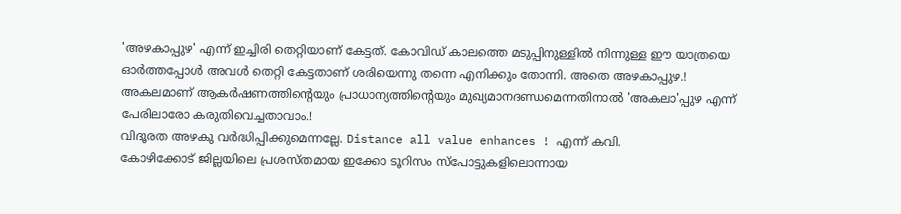'അഴകാപ്പുഴ' എന്ന് ഇച്ചിരി തെറ്റിയാണ് കേട്ടത്. കോവിഡ് കാലത്തെ മടുപ്പിനുള്ളിൽ നിന്നുള്ള ഈ യാത്രയെ ഓർത്തപ്പോൾ അവൾ തെറ്റി കേട്ടതാണ് ശരിയെന്നു തന്നെ എനിക്കും തോന്നി. അതെ അഴകാപ്പുഴ.!
അകലമാണ് ആകർഷണത്തിന്റെയും പ്രാധാന്യത്തിന്റെയും മുഖ്യമാനദണ്ഡമെന്നതിനാൽ 'അകലാ'പ്പുഴ എന്ന് പേരിലാരോ കരുതിവെച്ചതാവാം.!
വിദൂരത അഴകു വർദ്ധിപ്പിക്കുമെന്നല്ലേ. Distance all value enhances ! എന്ന് കവി.
കോഴിക്കോട് ജില്ലയിലെ പ്രശസ്തമായ ഇക്കോ ടൂറിസം സ്പോട്ടുകളിലൊന്നായ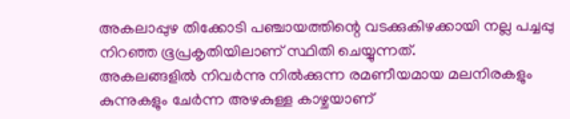അകലാപ്പുഴ തിക്കോടി പഞ്ചായത്തിന്റെ വടക്കുകിഴക്കായി നല്ല പച്ചപ്പു നിറഞ്ഞ ഭൂപ്രകൃതിയിലാണ് സ്ഥിതി ചെയ്യുന്നത്.
അകലങ്ങളിൽ നിവർന്നു നിൽക്കുന്ന രമണീയമായ മലനിരകളും കുന്നുകളും ചേർന്ന അഴകുള്ള കാഴ്ചയാണ്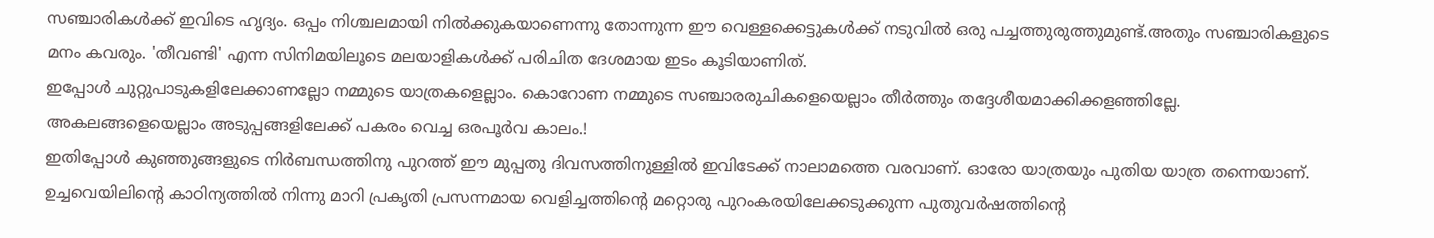സഞ്ചാരികൾക്ക് ഇവിടെ ഹൃദ്യം. ഒപ്പം നിശ്ചലമായി നിൽക്കുകയാണെന്നു തോന്നുന്ന ഈ വെള്ളക്കെട്ടുകൾക്ക് നടുവിൽ ഒരു പച്ചത്തുരുത്തുമുണ്ട്.അതും സഞ്ചാരികളുടെ മനം കവരും. 'തീവണ്ടി' എന്ന സിനിമയിലൂടെ മലയാളികൾക്ക് പരിചിത ദേശമായ ഇടം കൂടിയാണിത്.
ഇപ്പോൾ ചുറ്റുപാടുകളിലേക്കാണല്ലോ നമ്മുടെ യാത്രകളെല്ലാം. കൊറോണ നമ്മുടെ സഞ്ചാരരുചികളെയെല്ലാം തീർത്തും തദ്ദേശീയമാക്കിക്കളഞ്ഞില്ലേ. അകലങ്ങളെയെല്ലാം അടുപ്പങ്ങളിലേക്ക് പകരം വെച്ച ഒരപൂർവ കാലം.!
ഇതിപ്പോൾ കുഞ്ഞുങ്ങളുടെ നിർബന്ധത്തിനു പുറത്ത് ഈ മുപ്പതു ദിവസത്തിനുള്ളിൽ ഇവിടേക്ക് നാലാമത്തെ വരവാണ്. ഓരോ യാത്രയും പുതിയ യാത്ര തന്നെയാണ്. ഉച്ചവെയിലിന്റെ കാഠിന്യത്തിൽ നിന്നു മാറി പ്രകൃതി പ്രസന്നമായ വെളിച്ചത്തിന്റെ മറ്റൊരു പുറംകരയിലേക്കടുക്കുന്ന പുതുവർഷത്തിന്റെ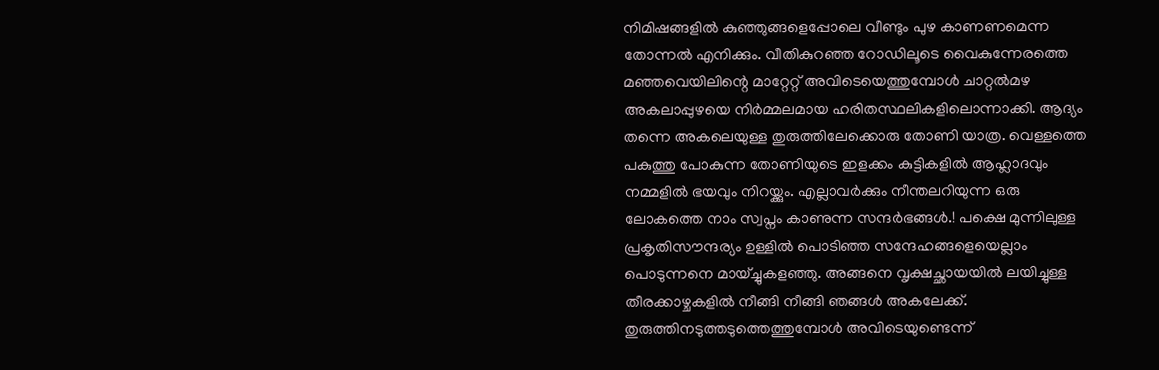നിമിഷങ്ങളിൽ കുഞ്ഞുങ്ങളെപ്പോലെ വീണ്ടും പുഴ കാണണമെന്ന തോന്നൽ എനിക്കും. വീതികുറഞ്ഞ റോഡിലൂടെ വൈകുന്നേരത്തെ മഞ്ഞവെയിലിന്റെ മാറ്റേറ്റ് അവിടെയെത്തുമ്പോൾ ചാറ്റൽമഴ അകലാപ്പുഴയെ നിർമ്മലമായ ഹരിതസ്ഥലികളിലൊന്നാക്കി. ആദ്യം തന്നെ അകലെയുള്ള തുരുത്തിലേക്കൊരു തോണി യാത്ര. വെള്ളത്തെ പകുത്തു പോകുന്ന തോണിയുടെ ഇളക്കം കുട്ടികളിൽ ആഹ്ലാദവും നമ്മളിൽ ഭയവും നിറയ്ക്കും. എല്ലാവർക്കും നീന്തലറിയുന്ന ഒരു ലോകത്തെ നാം സ്വപ്നം കാണുന്ന സന്ദർഭങ്ങൾ.! പക്ഷെ മുന്നിലുള്ള പ്രകൃതിസൗന്ദര്യം ഉള്ളിൽ പൊടിഞ്ഞ സന്ദേഹങ്ങളെയെല്ലാം പൊടുന്നനെ മായ്ച്ചുകളഞ്ഞു. അങ്ങനെ വൃക്ഷച്ഛായയിൽ ലയിച്ചുള്ള തീരക്കാഴ്ചകളിൽ നീങ്ങി നീങ്ങി ഞങ്ങൾ അകലേക്ക്. തുരുത്തിനടുത്തടുത്തെത്തുമ്പോൾ അവിടെയുണ്ടെന്ന്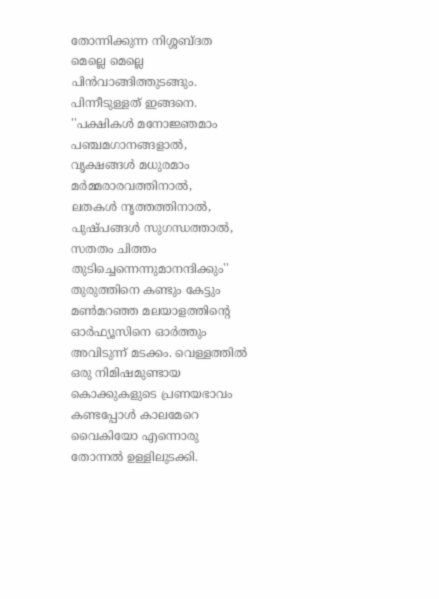തോന്നിക്കുന്ന നിശ്ശബ്ദത മെല്ലെ മെല്ലെ പിൻവാങ്ങിത്തുടങ്ങും. പിന്നീടുള്ളത് ഇങ്ങനെ.
''പക്ഷികൾ മനോജ്ഞമാം പഞ്ചമഗാനങ്ങളാൽ,
വൃക്ഷങ്ങൾ മധുരമാം മർമ്മരാരവത്തിനാൽ,
ലതകൾ നൃത്തത്തിനാൽ, പുഷ്പങ്ങൾ സുഗന്ധത്താൽ,
സതതം ചിത്തം തുടിച്ചെന്നെന്നുമാനന്ദിക്കും''
തുരുത്തിനെ കണ്ടും കേട്ടും മൺമറഞ്ഞ മലയാളത്തിന്റെ ഓർഫ്യൂസിനെ ഓർത്തും അവിടുന്ന് മടക്കം. വെള്ളത്തിൽ
ഒരു നിമിഷമുണ്ടായ കൊക്കുകളുടെ പ്രണയഭാവം കണ്ടപ്പോൾ കാലമേറെ വൈകിയോ എന്നൊരു തോന്നൽ ഉള്ളിലുടക്കി.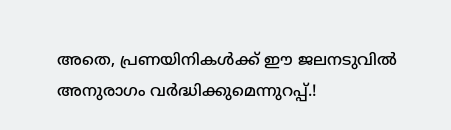അതെ, പ്രണയിനികൾക്ക് ഈ ജലനടുവിൽ അനുരാഗം വർദ്ധിക്കുമെന്നുറപ്പ്.!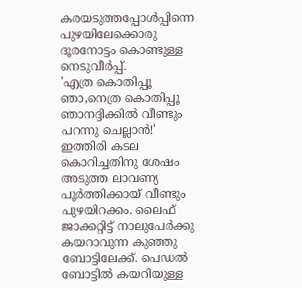കരയടുത്തപ്പോൾപ്പിന്നെ പുഴയിലേക്കൊരു ദൂരനോട്ടം കൊണ്ടുള്ള നെടുവീർപ്പ്.
'എത്ര കൊതിപ്പൂ ഞാ,നെത്ര കൊതിപ്പൂ
ഞാനദ്ദിക്കിൽ വീണ്ടും പറന്നു ചെല്ലാൻ!'
ഇത്തിരി കടല കൊറിച്ചതിനു ശേഷം അടുത്ത ലാവണ്യ പൂർത്തിക്കായ് വീണ്ടും പുഴയിറക്കം. ലൈഫ് ജാക്കറ്റിട്ട് നാലുപേർക്കു കയറാവുന്ന കുഞ്ഞു ബോട്ടിലേക്ക്. പെഡൽ ബോട്ടിൽ കയറിയുള്ള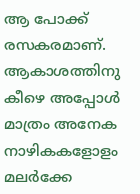ആ പോക്ക് രസകരമാണ്. ആകാശത്തിനു കീഴെ അപ്പോൾ മാത്രം അനേക നാഴികകളോളം മലർക്കേ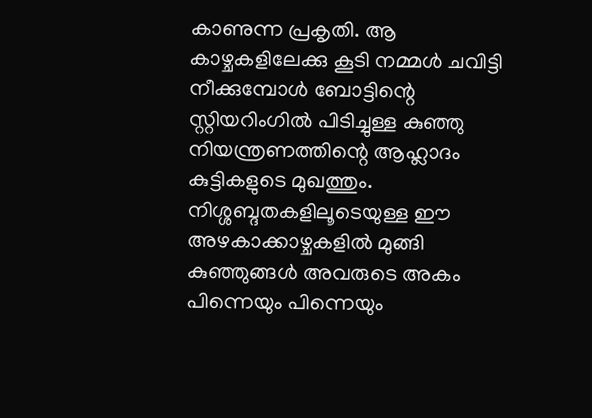കാണുന്ന പ്രകൃതി. ആ കാഴ്ചകളിലേക്കു കൂടി നമ്മൾ ചവിട്ടി നീക്കുമ്പോൾ ബോട്ടിന്റെ സ്റ്റിയറിംഗിൽ പിടിച്ചുള്ള കുഞ്ഞു നിയന്ത്രണത്തിന്റെ ആഹ്ലാദം കുട്ടികളുടെ മുഖത്തും. നിശ്ശബ്ദതകളിലൂടെയുള്ള ഈ അഴകാക്കാഴ്ചകളിൽ മുങ്ങി കുഞ്ഞുങ്ങൾ അവരുടെ അകം പിന്നെയും പിന്നെയും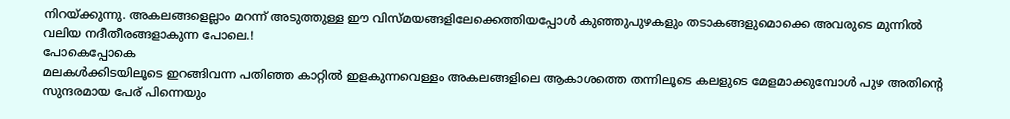നിറയ്ക്കുന്നു. അകലങ്ങളെല്ലാം മറന്ന് അടുത്തുള്ള ഈ വിസ്മയങ്ങളിലേക്കെത്തിയപ്പോൾ കുഞ്ഞുപുഴകളും തടാകങ്ങളുമൊക്കെ അവരുടെ മുന്നിൽ വലിയ നദീതീരങ്ങളാകുന്ന പോലെ.!
പോകെപ്പോകെ
മലകൾക്കിടയിലൂടെ ഇറങ്ങിവന്ന പതിഞ്ഞ കാറ്റിൽ ഇളകുന്നവെള്ളം അകലങ്ങളിലെ ആകാശത്തെ തന്നിലൂടെ കലളുടെ മേളമാക്കുമ്പോൾ പുഴ അതിന്റെ സുന്ദരമായ പേര് പിന്നെയും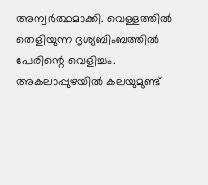അന്വർത്ഥമാക്കി. വെള്ളത്തിൽ തെളിയുന്ന ദൃശ്യബിംബത്തിൽ പേരിന്റെ വെളിച്ചം. അകലാപ്പുഴയിൽ കലയുമുണ്ട്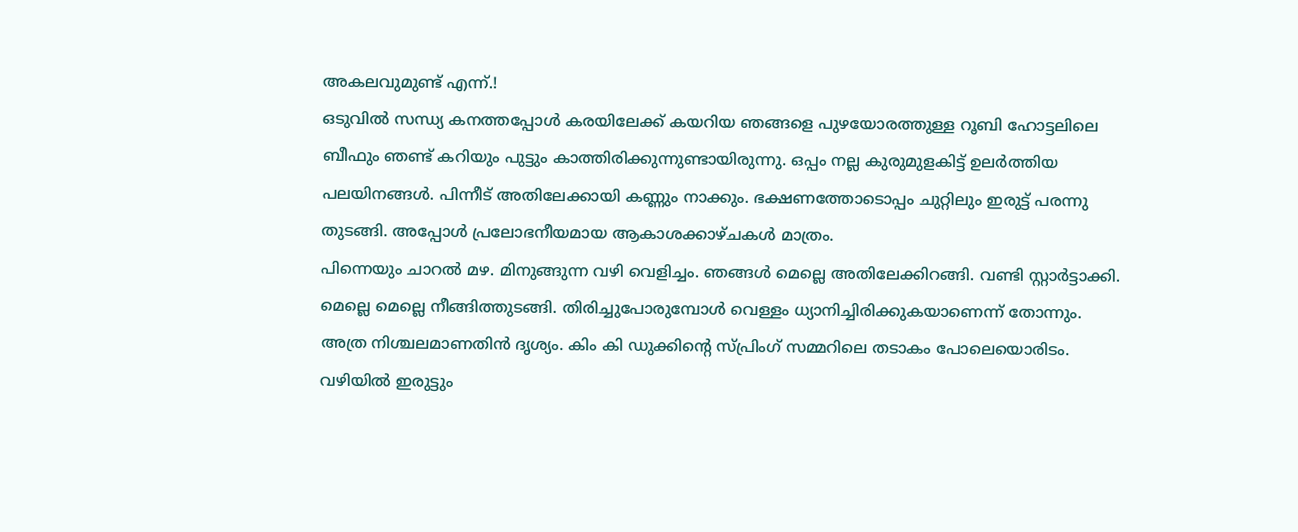അകലവുമുണ്ട് എന്ന്.!
ഒടുവിൽ സന്ധ്യ കനത്തപ്പോൾ കരയിലേക്ക് കയറിയ ഞങ്ങളെ പുഴയോരത്തുള്ള റൂബി ഹോട്ടലിലെ ബീഫും ഞണ്ട് കറിയും പുട്ടും കാത്തിരിക്കുന്നുണ്ടായിരുന്നു. ഒപ്പം നല്ല കുരുമുളകിട്ട് ഉലർത്തിയ പലയിനങ്ങൾ. പിന്നീട് അതിലേക്കായി കണ്ണും നാക്കും. ഭക്ഷണത്തോടൊപ്പം ചുറ്റിലും ഇരുട്ട് പരന്നു തുടങ്ങി. അപ്പോൾ പ്രലോഭനീയമായ ആകാശക്കാഴ്ചകൾ മാത്രം.
പിന്നെയും ചാറൽ മഴ. മിനുങ്ങുന്ന വഴി വെളിച്ചം. ഞങ്ങൾ മെല്ലെ അതിലേക്കിറങ്ങി. വണ്ടി സ്റ്റാർട്ടാക്കി. മെല്ലെ മെല്ലെ നീങ്ങിത്തുടങ്ങി. തിരിച്ചുപോരുമ്പോൾ വെള്ളം ധ്യാനിച്ചിരിക്കുകയാണെന്ന് തോന്നും. അത്ര നിശ്ചലമാണതിൻ ദൃശ്യം. കിം കി ഡുക്കിന്റെ സ്പ്രിംഗ് സമ്മറിലെ തടാകം പോലെയൊരിടം.
വഴിയിൽ ഇരുട്ടും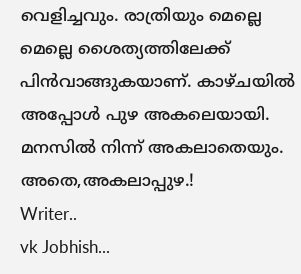വെളിച്ചവും. രാത്രിയും മെല്ലെ മെല്ലെ ശൈത്യത്തിലേക്ക് പിൻവാങ്ങുകയാണ്. കാഴ്ചയിൽ അപ്പോൾ പുഴ അകലെയായി. മനസിൽ നിന്ന് അകലാതെയും. അതെ,അകലാപ്പുഴ.!
Writer..
vk Jobhish...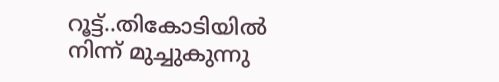റൂട്ട്..തികോടിയിൽ നിന്ന് മുച്ചുകുന്നു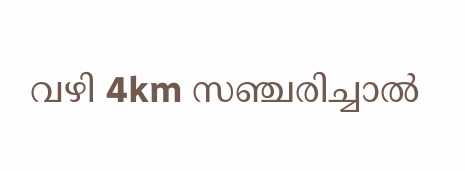വഴി 4km സഞ്ചരിച്ചാൽ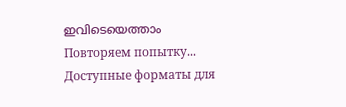ഇവിടെയെത്താം
Повторяем попытку...
Доступные форматы для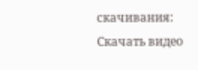скачивания:
Скачать видео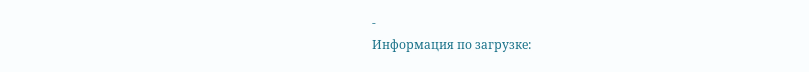-
Информация по загрузке: